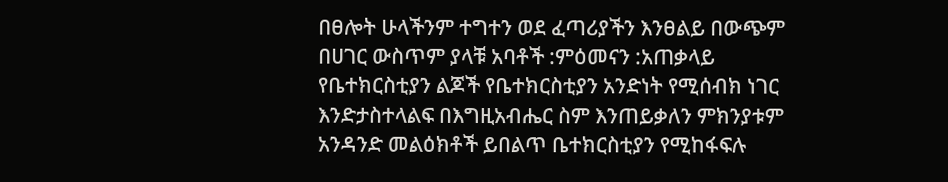በፀሎት ሁላችንም ተግተን ወደ ፈጣሪያችን እንፀልይ በውጭም በሀገር ውስጥም ያላቹ አባቶች :ምዕመናን :አጠቃላይ የቤተክርስቲያን ልጆች የቤተክርስቲያን አንድነት የሚሰብክ ነገር እንድታስተላልፍ በእግዚአብሔር ስም እንጠይቃለን ምክንያቱም አንዳንድ መልዕክቶች ይበልጥ ቤተክርስቲያን የሚከፋፍሉ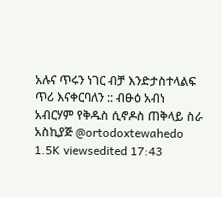አሉና ጥሩን ነገር ብቻ እንድታስተላልፍ ጥሪ እናቀርባለን :: ብፁዕ አብነ አብርሃም የቅዱስ ሲኖዶስ ጠቅላይ ስራ አስኪያጅ @ortodoxtewahedo 1.5K viewsedited 17:43